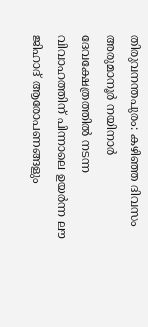തിരുവനന്തപുരം: കഴിഞ്ഞ ദിവസം അരുമാനൂർ നയിനാർ ദേവക്ഷേത്രത്തിൽ നടന്ന വിവാഹത്തിന് പിന്നാലെ ഉയർന്ന ലൗ ജിഹാദ് ആരോപണങ്ങളും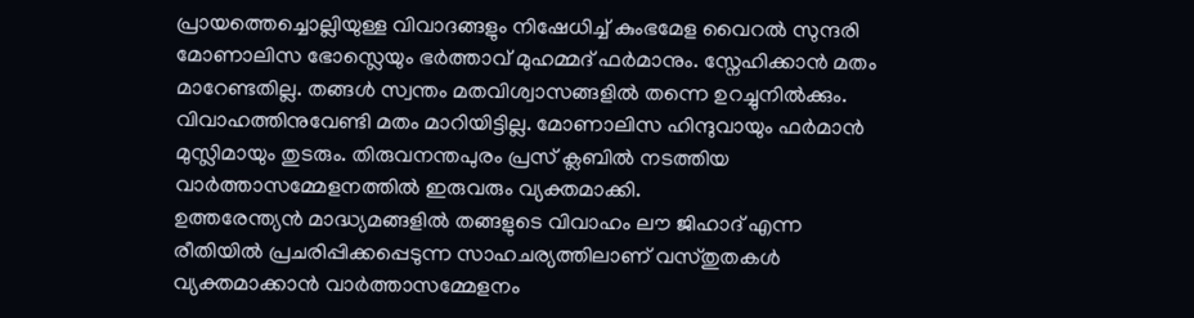പ്രായത്തെച്ചൊല്ലിയുള്ള വിവാദങ്ങളും നിഷേധിച്ച് കുംഭമേള വൈറൽ സുന്ദരി മോണാലിസ ഭോസ്ലെയും ഭർത്താവ് മുഹമ്മദ് ഫർമാനും. സ്നേഹിക്കാൻ മതം മാറേണ്ടതില്ല. തങ്ങൾ സ്വന്തം മതവിശ്വാസങ്ങളിൽ തന്നെ ഉറച്ചുനിൽക്കും. വിവാഹത്തിനുവേണ്ടി മതം മാറിയിട്ടില്ല. മോണാലിസ ഹിന്ദുവായും ഫർമാൻ മുസ്ലിമായും തുടരും. തിരുവനന്തപുരം പ്രസ് ക്ലബിൽ നടത്തിയ വാർത്താസമ്മേളനത്തിൽ ഇരുവരും വ്യക്തമാക്കി.
ഉത്തരേന്ത്യൻ മാദ്ധ്യമങ്ങളിൽ തങ്ങളുടെ വിവാഹം ലൗ ജിഹാദ് എന്ന രീതിയിൽ പ്രചരിപ്പിക്കപ്പെടുന്ന സാഹചര്യത്തിലാണ് വസ്തുതകൾ വ്യക്തമാക്കാൻ വാർത്താസമ്മേളനം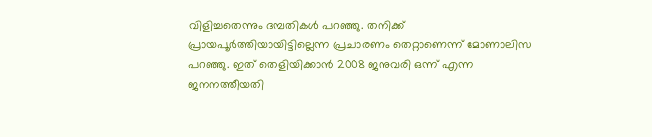വിളിച്ചതെന്നും ദമ്പതികൾ പറഞ്ഞു. തനിക്ക് പ്രായപൂർത്തിയായിട്ടില്ലെന്ന പ്രചാരണം തെറ്റാണെന്ന് മോണാലിസ പറഞ്ഞു. ഇത് തെളിയിക്കാൻ 2008 ജനുവരി ഒന്ന് എന്ന ജനനത്തീയതി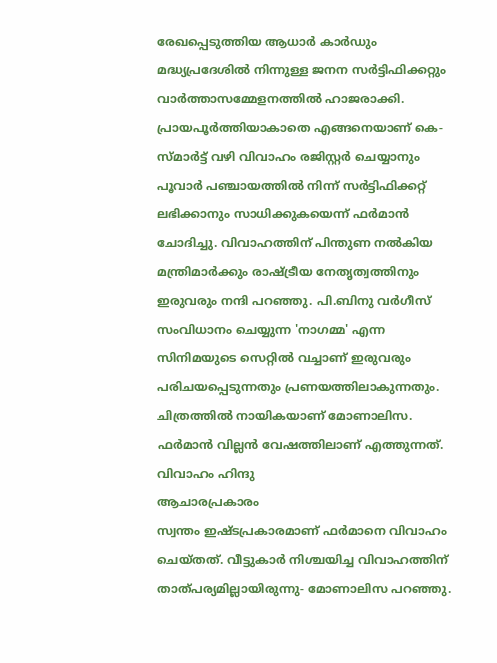രേഖപ്പെടുത്തിയ ആധാർ കാർഡും മദ്ധ്യപ്രദേശിൽ നിന്നുള്ള ജനന സർട്ടിഫിക്കറ്റും വാർത്താസമ്മേളനത്തിൽ ഹാജരാക്കി.
പ്രായപൂർത്തിയാകാതെ എങ്ങനെയാണ് കെ-സ്മാർട്ട് വഴി വിവാഹം രജിസ്റ്റർ ചെയ്യാനും പൂവാർ പഞ്ചായത്തിൽ നിന്ന് സർട്ടിഫിക്കറ്റ് ലഭിക്കാനും സാധിക്കുകയെന്ന് ഫർമാൻ ചോദിച്ചു. വിവാഹത്തിന് പിന്തുണ നൽകിയ മന്ത്രിമാർക്കും രാഷ്ട്രീയ നേതൃത്വത്തിനും ഇരുവരും നന്ദി പറഞ്ഞു. പി.ബിനു വർഗീസ് സംവിധാനം ചെയ്യുന്ന 'നാഗമ്മ' എന്ന സിനിമയുടെ സെറ്റിൽ വച്ചാണ് ഇരുവരും പരിചയപ്പെടുന്നതും പ്രണയത്തിലാകുന്നതും. ചിത്രത്തിൽ നായികയാണ് മോണാലിസ. ഫർമാൻ വില്ലൻ വേഷത്തിലാണ് എത്തുന്നത്.
വിവാഹം ഹിന്ദു
ആചാരപ്രകാരം
സ്വന്തം ഇഷ്ടപ്രകാരമാണ് ഫർമാനെ വിവാഹം ചെയ്തത്. വീട്ടുകാർ നിശ്ചയിച്ച വിവാഹത്തിന് താത്പര്യമില്ലായിരുന്നു- മോണാലിസ പറഞ്ഞു.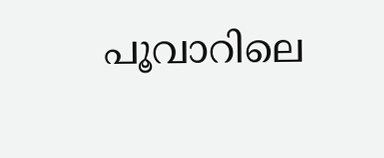പൂവാറിലെ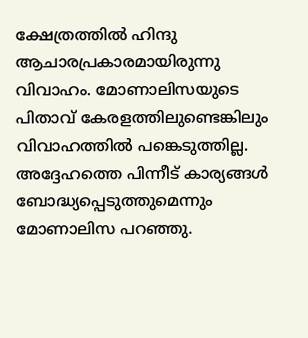ക്ഷേത്രത്തിൽ ഹിന്ദു ആചാരപ്രകാരമായിരുന്നു വിവാഹം. മോണാലിസയുടെ പിതാവ് കേരളത്തിലുണ്ടെങ്കിലും വിവാഹത്തിൽ പങ്കെടുത്തില്ല. അദ്ദേഹത്തെ പിന്നീട് കാര്യങ്ങൾ ബോദ്ധ്യപ്പെടുത്തുമെന്നും മോണാലിസ പറഞ്ഞു.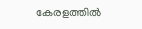കേരളത്തിൽ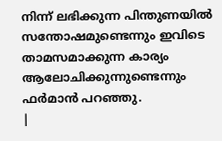നിന്ന് ലഭിക്കുന്ന പിന്തുണയിൽ സന്തോഷമുണ്ടെന്നും ഇവിടെ താമസമാക്കുന്ന കാര്യം ആലോചിക്കുന്നുണ്ടെന്നും ഫർമാൻ പറഞ്ഞു.
|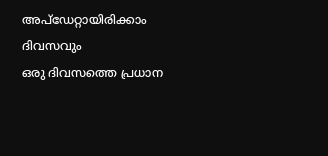അപ്ഡേറ്റായിരിക്കാം ദിവസവും
ഒരു ദിവസത്തെ പ്രധാന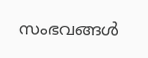സംഭവങ്ങൾ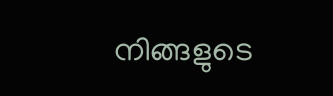നിങ്ങളുടെ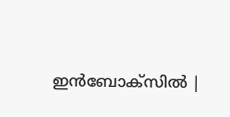ഇൻബോക്സിൽ |